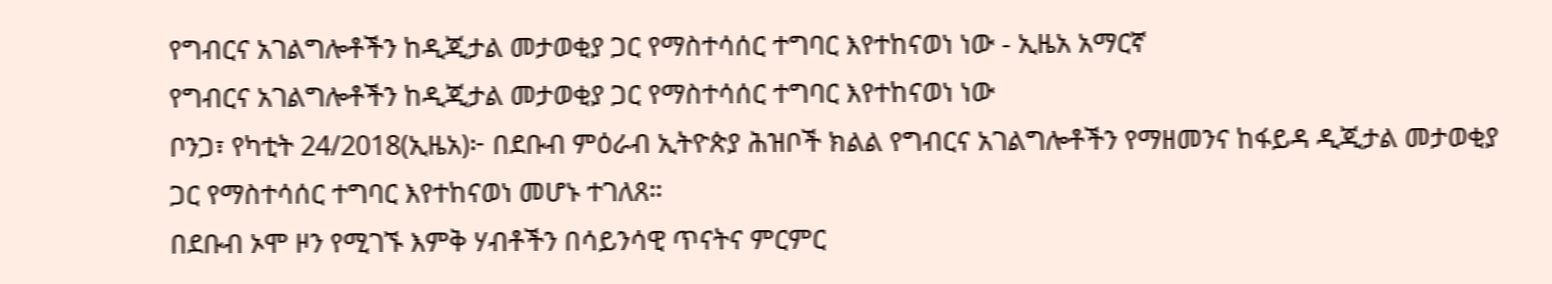የግብርና አገልግሎቶችን ከዲጂታል መታወቂያ ጋር የማስተሳሰር ተግባር እየተከናወነ ነው - ኢዜአ አማርኛ
የግብርና አገልግሎቶችን ከዲጂታል መታወቂያ ጋር የማስተሳሰር ተግባር እየተከናወነ ነው
ቦንጋ፣ የካቲት 24/2018(ኢዜአ)፦ በደቡብ ምዕራብ ኢትዮጵያ ሕዝቦች ክልል የግብርና አገልግሎቶችን የማዘመንና ከፋይዳ ዲጂታል መታወቂያ ጋር የማስተሳሰር ተግባር እየተከናወነ መሆኑ ተገለጸ።
በደቡብ ኦሞ ዞን የሚገኙ እምቅ ሃብቶችን በሳይንሳዊ ጥናትና ምርምር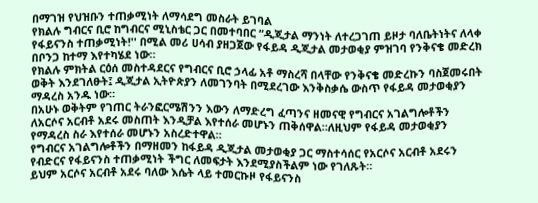በማገዝ የህዝቡን ተጠቃሚነት ለማሳደግ መስራት ይገባል
የክልሉ ግብርና ቢሮ ከግብርና ሚኒስቴር ጋር በመተባበር “ዲጂታል ማንነት ለተረጋገጠ ይዞታ ባለቤትነትና ለላቀ የፋይናንስ ተጠቃሚነት!'' በሚል መሪ ሀሳብ ያዘጋጀው የፋይዳ ዲጂታል መታወቂያ ምዝገባ የንቅናቄ መድረክ በቦንጋ ከተማ እየተካሄደ ነው።
የክልሉ ምክትል ርዕሰ መስተዳደርና የግብርና ቢሮ ኃላፊ አቶ ማስረሻ በላቸው የንቅናቄ መድረኩን ባስጀመሩበት ወቅት እንደገለፁት፤ ዲጂታል ኢትዮጵያን ለመገንባት በሚደረገው እንቅስቃሴ ውስጥ የፋይዳ መታወቂያን ማዳረስ አንዱ ነው።
በአሁኑ ወቅትም የገጠር ትራንፎርሜሽንን እውን ለማድረግ ፈጣንና ዘመናዊ የግብርና አገልግሎቶችን ለአርሶና አርብቶ አደሩ መስጠት እንዲቻል እየተሰራ መሆኑን ጠቅሰዋል።ለዚህም የፋይዳ መታወቂያን የማዳረስ ስራ እየተሰራ መሆኑን አስረድተዋል።
የግብርና አገልግሎቶችን በማዘመን ከፋይዳ ዲጂታል መታወቂያ ጋር ማስተሳሰር የአርሶና አርብቶ አደሩን የብድርና የፋይናንስ ተጠቃሚነት ችግር ለመፍታት እንደሚያስችልም ነው የገለጹት።
ይህም አርሶና አርብቶ አደሩ ባለው እሴት ላይ ተመርኩዞ የፋይናንስ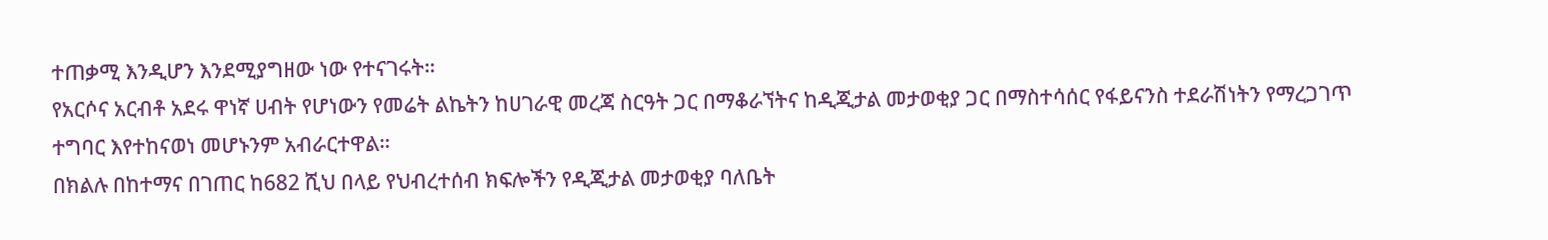ተጠቃሚ እንዲሆን እንደሚያግዘው ነው የተናገሩት።
የአርሶና አርብቶ አደሩ ዋነኛ ሀብት የሆነውን የመሬት ልኬትን ከሀገራዊ መረጃ ስርዓት ጋር በማቆራኘትና ከዲጂታል መታወቂያ ጋር በማስተሳሰር የፋይናንስ ተደራሽነትን የማረጋገጥ ተግባር እየተከናወነ መሆኑንም አብራርተዋል።
በክልሉ በከተማና በገጠር ከ682 ሺህ በላይ የህብረተሰብ ክፍሎችን የዲጂታል መታወቂያ ባለቤት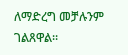ለማድረግ መቻሉንም ገልጸዋል።